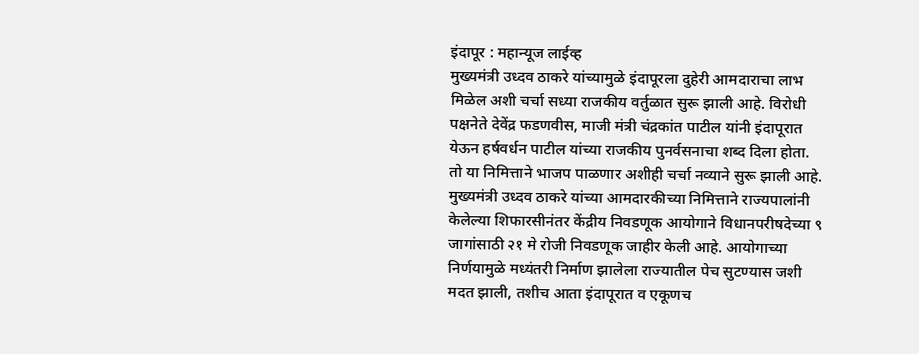इंदापूर : महान्यूज लाईव्ह
मुख्यमंत्री उध्दव ठाकरे यांच्यामुळे इंदापूरला दुहेरी आमदाराचा लाभ मिळेल अशी चर्चा सध्या राजकीय वर्तुळात सुरू झाली आहे. विरोधी पक्षनेते देवेंद्र फडणवीस, माजी मंत्री चंद्रकांत पाटील यांनी इंदापूरात येऊन हर्षवर्धन पाटील यांच्या राजकीय पुनर्वसनाचा शब्द दिला होता. तो या निमित्ताने भाजप पाळणार अशीही चर्चा नव्याने सुरू झाली आहे.
मुख्यमंत्री उध्दव ठाकरे यांच्या आमदारकीच्या निमित्ताने राज्यपालांनी केलेल्या शिफारसीनंतर केंद्रीय निवडणूक आयोगाने विधानपरीषदेच्या ९ जागांसाठी २१ मे रोजी निवडणूक जाहीर केली आहे. आयोगाच्या निर्णयामुळे मध्यंतरी निर्माण झालेला राज्यातील पेच सुटण्यास जशी मदत झाली, तशीच आता इंदापूरात व एकूणच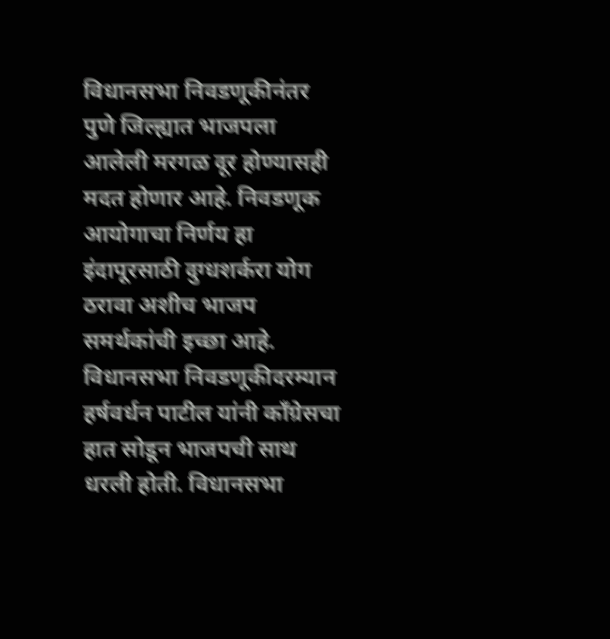विधानसभा निवडणूकीनंतर पुणे जिल्ह्यात भाजपला आलेली मरगळ दूर होण्यासही मदत होणार आहे. निवडणूक आयोगाचा निर्णय हा इंदापूरसाठी दुग्धशर्करा योग ठरावा अशीच भाजप समर्थकांची इच्छा आहे. विधानसभा निवडणूकीदरम्यान हर्षवर्धन पाटील यांनी कॉंग्रेसचा हात सोडून भाजपची साथ धरली होती. विधानसभा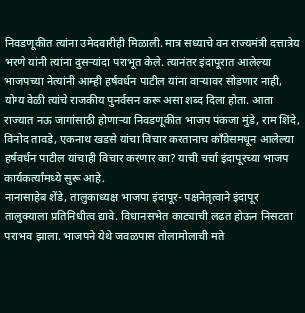निवडणूकीत त्यांना उमेदवारीही मिळाली. मात्र सध्याचे वन राज्यमंत्री दत्तात्रेय भरणे यांनी त्यांना दुसऱ्यांदा पराभूत केले. त्यानंतर इंदापूरात आलेल्या भाजपच्या नेत्यांनी आम्ही हर्षवर्धन पाटील यांना वाऱ्यावर सोडणार नाही, योग्य वेळी त्यांचे राजकीय पुनर्वसन करू असा शब्द दिला होता. आता राज्यात नऊ जागांसाठी होणाऱ्या निवडणूकीत भाजप पंकजा मुंडे, राम शिंदे, विनोद तावडे, एकनाथ खडसे यांचा विचार करतानाच कॉंग्रेसमधून आलेल्या हर्षवर्धन पाटील यांचाही विचार करणार का? याची चर्चा इंदापूरच्या भाजप कार्यकर्त्यांमध्ये सुरू आहे.
नानासाहेब शेंडे, तालुकाध्यक्ष भाजपा इंदापूर- पक्षनेतृत्वाने इंदापूर तालुक्याला प्रतिनिधीत्व द्यावे. विधानसभेत काट्याची लढत होऊन निसटता पराभव झाला. भाजपने येथे जवळपास तोलामोलाची मते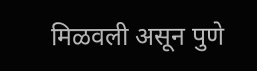मिळवली असून पुणे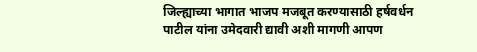जिल्ह्याच्या भागात भाजप मजबूत करण्यासाठी हर्षवर्धन पाटील यांना उमेदवारी द्यावी अशी मागणी आपण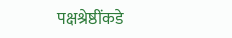पक्षश्रेष्ठींकडे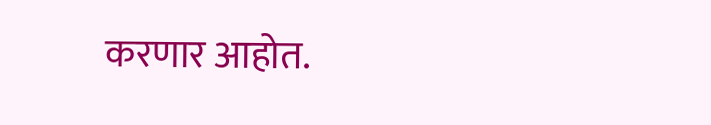करणार आहोत.